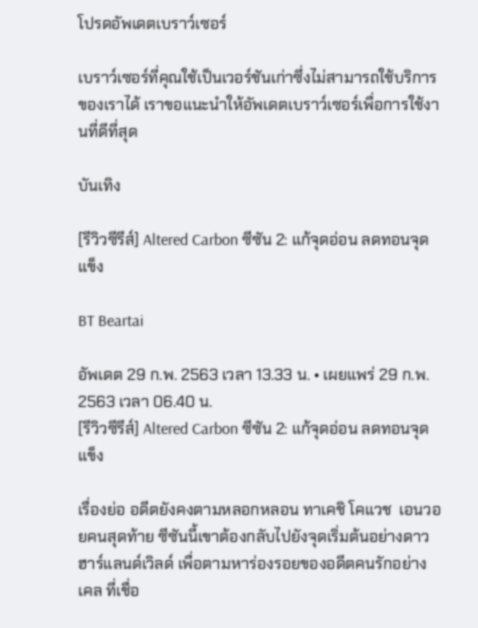โปรดอัพเดตเบราว์เซอร์

เบราว์เซอร์ที่คุณใช้เป็นเวอร์ชันเก่าซึ่งไม่สามารถใช้บริการของเราได้ เราขอแนะนำให้อัพเดตเบราว์เซอร์เพื่อการใช้งานที่ดีที่สุด

บันเทิง

[รีวิวซีรีส์] Altered Carbon ซีซัน 2: แก้จุดอ่อน ลดทอนจุดแข็ง

BT Beartai

อัพเดต 29 ก.พ. 2563 เวลา 13.33 น. • เผยแพร่ 29 ก.พ. 2563 เวลา 06.40 น.
[รีวิวซีรีส์] Altered Carbon ซีซัน 2: แก้จุดอ่อน ลดทอนจุดแข็ง

เรื่องย่อ อดีตยังคงตามหลอกหลอน ทาเคชิ โคแวช  เอนวอยคนสุดท้าย ซีซันนี้เขาต้องกลับไปยังจุดเริ่มต้นอย่างดาวฮาร์แลนด์เวิลด์ เพื่อตามหาร่องรอยของอดีตคนรักอย่าง เคล ที่เชื่อ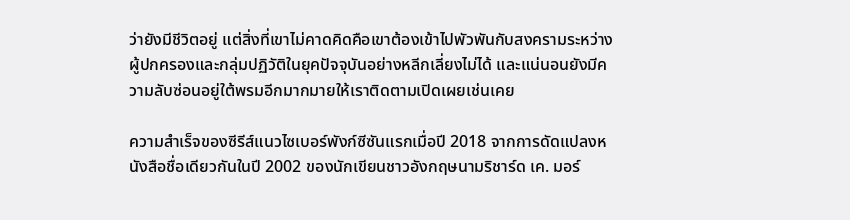ว่ายังมีชีวิตอยู่ แต่สิ่งที่เขาไม่คาดคิดคือเขาต้องเข้าไปพัวพันกับสงครามระหว่างผู้ปกครองและกลุ่มปฏิวัติในยุคปัจจุบันอย่างหลีกเลี่ยงไม่ได้ และแน่นอนยังมีความลับซ่อนอยู่ใต้พรมอีกมากมายให้เราติดตามเปิดเผยเช่นเคย

ความสำเร็จของซีรีส์แนวไซเบอร์พังก์ซีซันแรกเมื่อปี 2018 จากการดัดแปลงหนังสือชื่อเดียวกันในปี 2002 ของนักเขียนชาวอังกฤษนามริชาร์ด เค. มอร์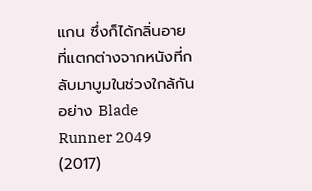แกน ซึ่งก็ได้กลิ่นอายที่แตกต่างจากหนังที่กลับมาบูมในช่วงใกล้กันอย่าง Blade Runner 2049 (2017)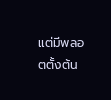แต่มีพลอตตั้งต้น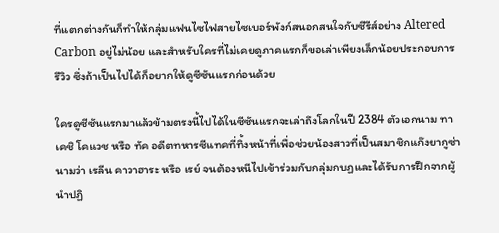ที่แตกต่างกันก็ทำให้กลุ่มแฟนไซไฟสายไซเบอร์พังก์สนอกสนใจกับซีรีส์อย่าง Altered Carbon อยู่ไม่น้อย และสำหรับใครที่ไม่เคยดูภาคแรกก็ขอเล่าเพียงเล็กน้อยประกอบการรีวิว ซึ่งถ้าเป็นไปได้ก็อยากให้ดูซีซันแรกก่อนด้วย

ใครดูซีซันแรกมาแล้วข้ามตรงนี้ไปได้ในซีซันแรกจะเล่าถึงโลกในปี 2384 ตัวเอกนาม ทาเคชิ โคแวช หรือ ทัค อดีตทหารซีแทคที่ทิ้งหน้าที่เพื่อช่วยน้องสาวที่เป็นสมาชิกแก๊งยากูซ่านามว่า เรลีน คาวาฮาระ หรือ เรย์ จนต้องหนีไปเข้าร่วมกับกลุ่มกบฏและได้รับการฝึกจากผู้นำปฏิ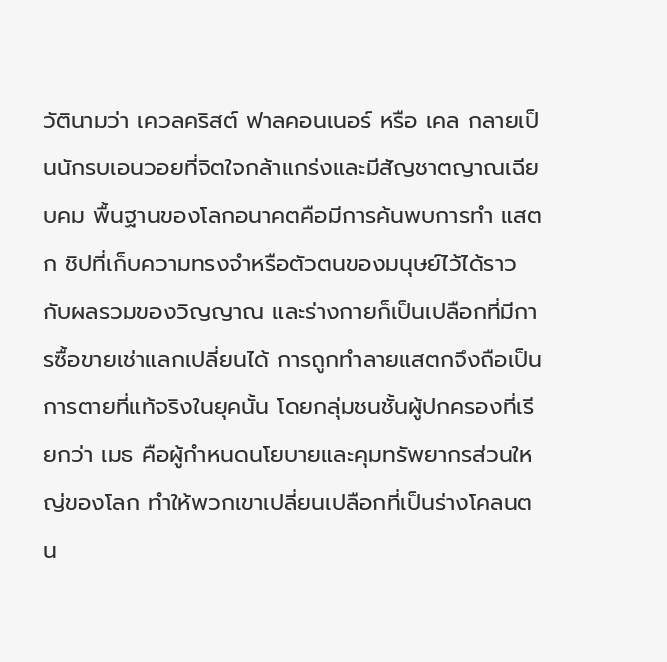วัตินามว่า เควลคริสต์ ฟาลคอนเนอร์ หรือ เคล กลายเป็นนักรบเอนวอยที่จิตใจกล้าแกร่งและมีสัญชาตญาณเฉียบคม พื้นฐานของโลกอนาคตคือมีการค้นพบการทำ แสตก ชิปที่เก็บความทรงจำหรือตัวตนของมนุษย์ไว้ได้ราวกับผลรวมของวิญญาณ และร่างกายก็เป็นเปลือกที่มีการซื้อขายเช่าแลกเปลี่ยนได้ การถูกทำลายแสตกจึงถือเป็นการตายที่แท้จริงในยุคนั้น โดยกลุ่มชนชั้นผู้ปกครองที่เรียกว่า เมธ คือผู้กำหนดนโยบายและคุมทรัพยากรส่วนใหญ่ของโลก ทำให้พวกเขาเปลี่ยนเปลือกที่เป็นร่างโคลนตน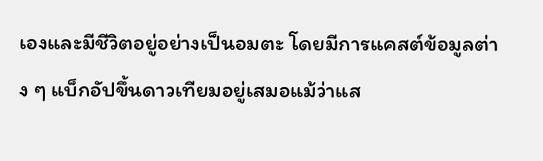เองและมีชีวิตอยู่อย่างเป็นอมตะ โดยมีการแคสต์ข้อมูลต่าง ๆ แบ็กอัปขึ้นดาวเทียมอยู่เสมอแม้ว่าแส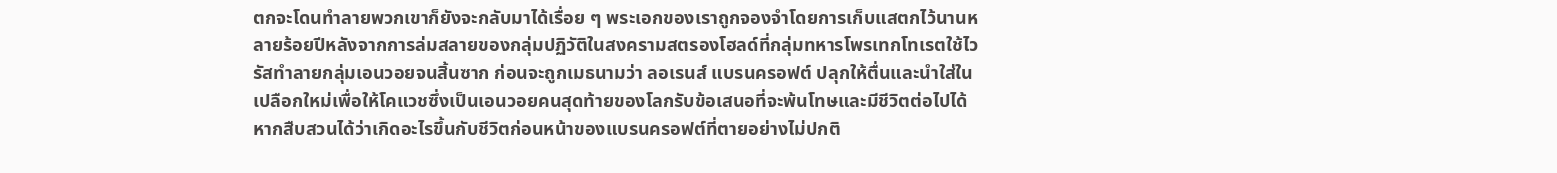ตกจะโดนทำลายพวกเขาก็ยังจะกลับมาได้เรื่อย ๆ พระเอกของเราถูกจองจำโดยการเก็บแสตกไว้นานหลายร้อยปีหลังจากการล่มสลายของกลุ่มปฏิวัติในสงครามสตรองโฮลด์ที่กลุ่มทหารโพรเทกโทเรตใช้ไวรัสทำลายกลุ่มเอนวอยจนสิ้นซาก ก่อนจะถูกเมธนามว่า ลอเรนส์ แบรนครอฟต์ ปลุกให้ตื่นและนำใส่ในเปลือกใหม่เพื่อให้โคแวชซึ่งเป็นเอนวอยคนสุดท้ายของโลกรับข้อเสนอที่จะพ้นโทษและมีชีวิตต่อไปได้ หากสืบสวนได้ว่าเกิดอะไรขึ้นกับชีวิตก่อนหน้าของแบรนครอฟต์ที่ตายอย่างไม่ปกติ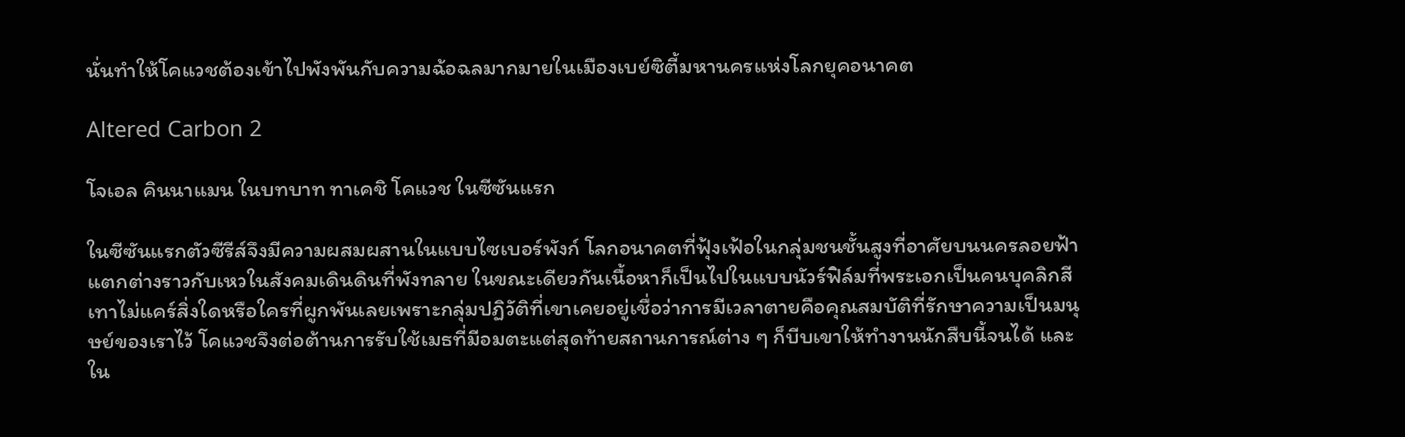นั่นทำให้โคแวชต้องเข้าไปพังพันกับความฉ้อฉลมากมายในเมืองเบย์ซิตี้มหานครแห่งโลกยุคอนาคต

Altered Carbon 2

โจเอล คินนาแมน ในบทบาท ทาเคชิ โคแวช ในซีซันแรก

ในซีซันแรกตัวซีรีส์จึงมีความผสมผสานในแบบไซเบอร์พังก์ โลกอนาคตที่ฟุ้งเฟ้อในกลุ่มชนชั้นสูงที่อาศัยบนนครลอยฟ้าแตกต่างราวกับเหวในสังคมเดินดินที่พังทลาย ในขณะเดียวกันเนื้อหาก็เป็นไปในแบบนัวร์ฟิล์มที่พระเอกเป็นคนบุคลิกสีเทาไม่แคร์สิ่งใดหรือใครที่ผูกพันเลยเพราะกลุ่มปฏิวัติที่เขาเคยอยู่เชื่อว่าการมีเวลาตายคือคุณสมบัติที่รักษาความเป็นมนุษย์ของเราไว้ โคแวชจึงต่อต้านการรับใช้เมธที่มีอมตะแต่สุดท้ายสถานการณ์ต่าง ๆ ก็บีบเขาให้ทำงานนักสืบนี้จนได้ และใน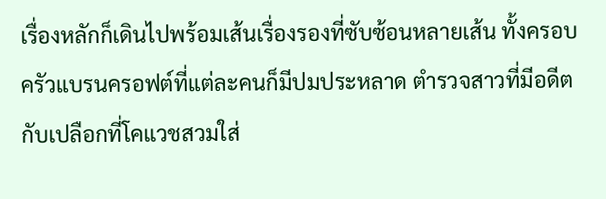เรื่องหลักก็เดินไปพร้อมเส้นเรื่องรองที่ซับซ้อนหลายเส้น ทั้งครอบครัวแบรนครอฟต์ที่แต่ละคนก็มีปมประหลาด ตำรวจสาวที่มีอดีตกับเปลือกที่โคแวชสวมใส่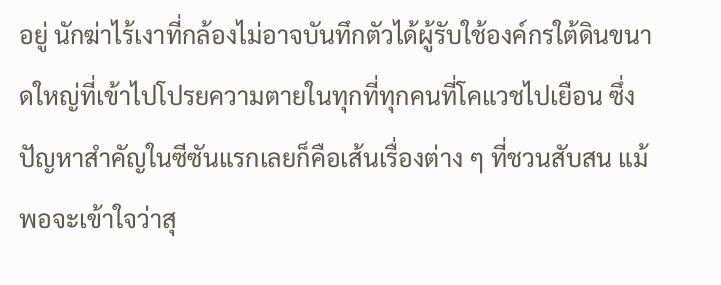อยู่ นักฆ่าไร้เงาที่กล้องไม่อาจบันทึกตัวได้ผู้รับใช้องค์กรใต้ดินขนาดใหญ่ที่เข้าไปโปรยความตายในทุกที่ทุกคนที่โคแวชไปเยือน ซึ่งปัญหาสำคัญในซีซันแรกเลยก็คือเส้นเรื่องต่าง ๆ ที่ชวนสับสน แม้พอจะเข้าใจว่าสุ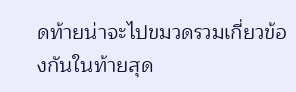ดท้ายน่าจะไปขมวดรวมเกี่ยวข้องกันในท้ายสุด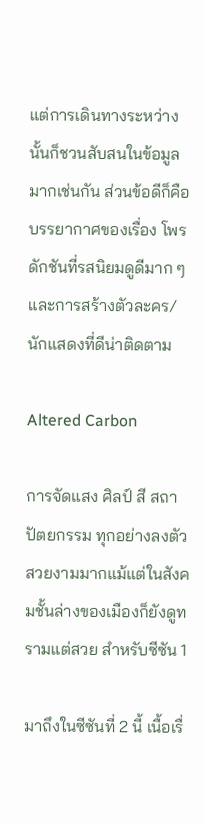แต่การเดินทางระหว่างนั้นก็ชวนสับสนในข้อมูลมากเช่นกัน ส่วนข้อดีก็คือบรรยากาศของเรื่อง โพรดักชันที่รสนิยมดูดีมาก ๆ และการสร้างตัวละคร/นักแสดงที่ดีน่าติดตาม

Altered Carbon

การจัดแสง ศิลป์ สี สถาปัตยกรรม ทุกอย่างลงตัวสวยงามมากแม้แต่ในสังคมชั้นล่างของเมืองก็ยังดูทรามแต่สวย สำหรับซีซัน 1

มาถึงในซีซันที่ 2 นี้ เนื้อเรื่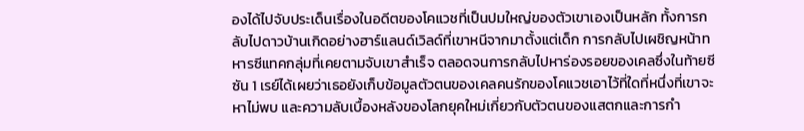องได้ไปจับประเด็นเรื่องในอดีตของโคแวชที่เป็นปมใหญ่ของตัวเขาเองเป็นหลัก ทั้งการกลับไปดาวบ้านเกิดอย่างฮาร์แลนด์เวิลด์ที่เขาหนีจากมาตั้งแต่เด็ก การกลับไปเผชิญหน้าทหารซีแทคกลุ่มที่เคยตามจับเขาสำเร็จ ตลอดจนการกลับไปหาร่องรอยของเคลซึ่งในท้ายซีซัน 1 เรย์ได้เผยว่าเธอยังเก็บข้อมูลตัวตนของเคลคนรักของโคแวชเอาไว้ที่ใดที่หนึ่งที่เขาจะหาไม่พบ และความลับเบื้องหลังของโลกยุคใหม่เกี่ยวกับตัวตนของแสตกและการกำ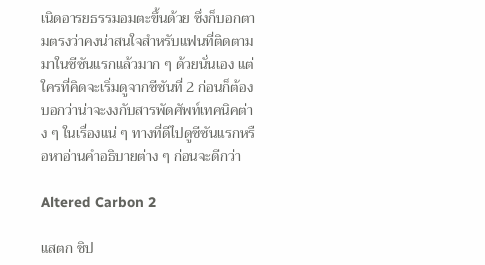เนิดอารยธรรมอมตะขึ้นด้วย ซึ่งก็บอกตามตรงว่าคงน่าสนใจสำหรับแฟนที่ติดตามมาในซีซันแรกแล้วมาก ๆ ด้วยนั่นเอง แต่ใครที่คิดจะเริ่มดูจากซีซันที่ 2 ก่อนก็ต้องบอกว่าน่าจะงงกับสารพัดศัพท์เทคนิคต่าง ๆ ในเรื่องแน่ ๆ ทางที่ดีไปดูซีซันแรกหรือหาอ่านคำอธิบายต่าง ๆ ก่อนจะดีกว่า

Altered Carbon 2

แสตก ชิป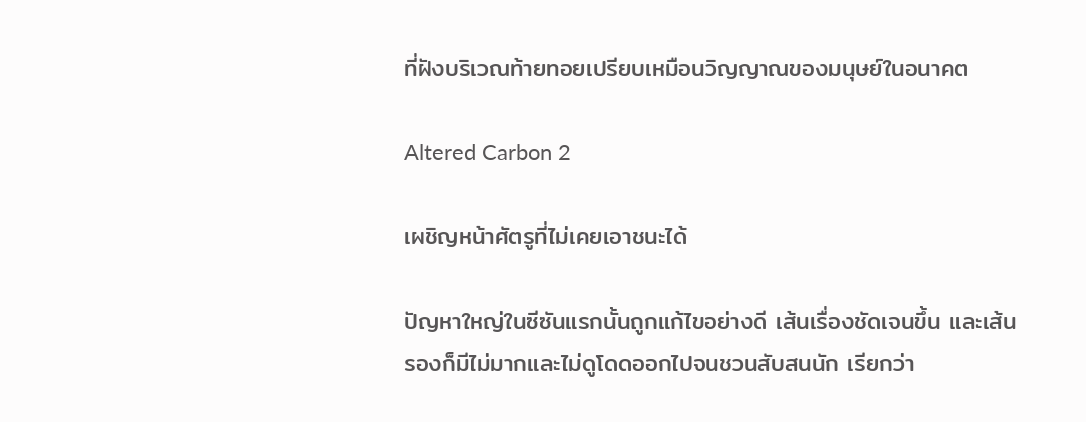ที่ฝังบริเวณท้ายทอยเปรียบเหมือนวิญญาณของมนุษย์ในอนาคต

Altered Carbon 2

เผชิญหน้าศัตรูที่ไม่เคยเอาชนะได้

ปัญหาใหญ่ในซีซันแรกนั้นถูกแก้ไขอย่างดี เส้นเรื่องชัดเจนขึ้น และเส้นรองก็มีไม่มากและไม่ดูโดดออกไปจนชวนสับสนนัก เรียกว่า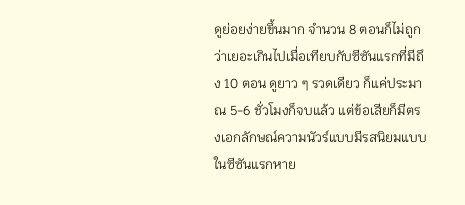ดูย่อยง่ายขึ้นมาก จำนวน 8 ตอนก็ไม่ถูกว่าเยอะเกินไปเมื่อเทียบกับซีซันแรกที่มีถึง 10 ตอน ดูยาว ๆ รวดเดียว ก็แค่ประมาณ 5-6 ชั่วโมงก็จบแล้ว แต่ข้อเสียก็มีตรงเอกลักษณ์ความนัวร์แบบมีรสนิยมแบบในซีซันแรกหาย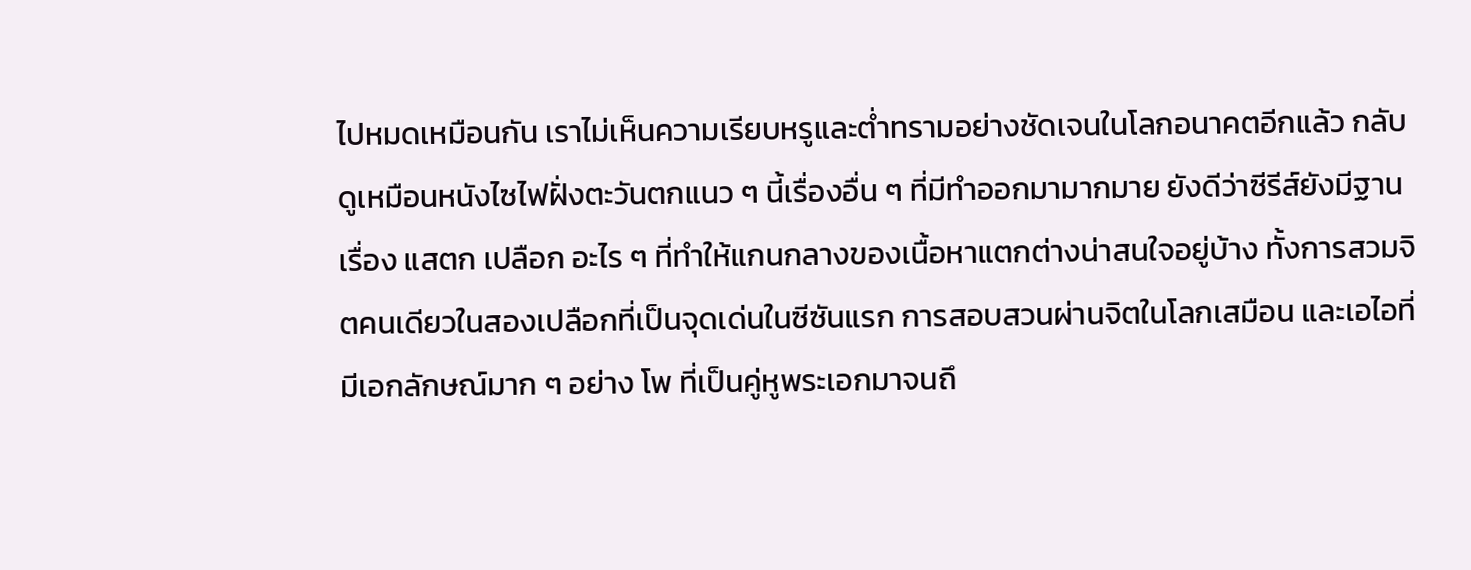ไปหมดเหมือนกัน เราไม่เห็นความเรียบหรูและต่ำทรามอย่างชัดเจนในโลกอนาคตอีกแล้ว กลับดูเหมือนหนังไซไฟฝั่งตะวันตกแนว ๆ นี้เรื่องอื่น ๆ ที่มีทำออกมามากมาย ยังดีว่าซีรีส์ยังมีฐานเรื่อง แสตก เปลือก อะไร ๆ ที่ทำให้แกนกลางของเนื้อหาแตกต่างน่าสนใจอยู่บ้าง ทั้งการสวมจิตคนเดียวในสองเปลือกที่เป็นจุดเด่นในซีซันแรก การสอบสวนผ่านจิตในโลกเสมือน และเอไอที่มีเอกลักษณ์มาก ๆ อย่าง โพ ที่เป็นคู่หูพระเอกมาจนถึ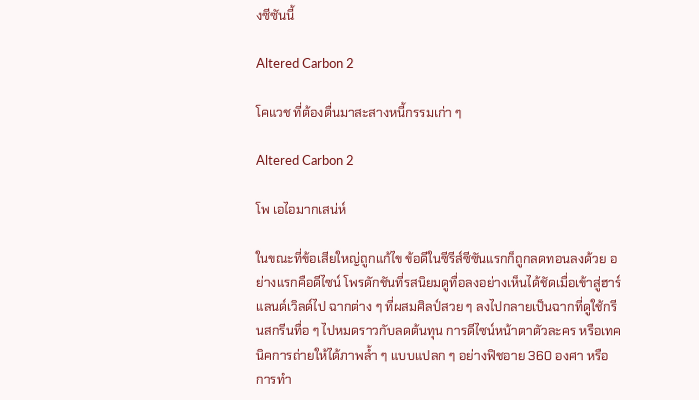งซีซันนี้

Altered Carbon 2

โคแวช ที่ต้องตื่นมาสะสางหนี้กรรมเก่า ๆ

Altered Carbon 2

โพ เอไอมากเสน่ห์

ในขณะที่ข้อเสียใหญ่ถูกแก้ไข ข้อดีในซีรีส์ซีซันแรกก็ถูกลดทอนลงด้วย อย่างแรกคือดีไซน์ โพรดักชันที่รสนิยมดูทื่อลงอย่างเห็นได้ชัดเมื่อเข้าสู่ฮาร์แลนด์เวิลด์ไป ฉากต่าง ๆ ที่ผสมศิลป์สวย ๆ ลงไปกลายเป็นฉากที่ดูใช้กรีนสกรีนทื่อ ๆ ไปหมดราวกับลดต้นทุน การดีไซน์หน้าตาตัวละคร หรือเทคนิคการถ่ายให้ได้ภาพล้ำ ๆ แบบแปลก ๆ อย่างฟิชอาย 360 องศา หรือการทำ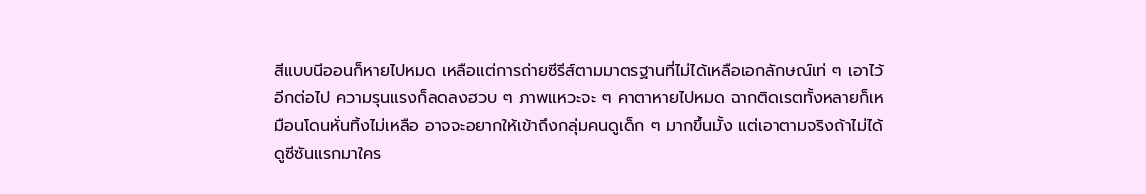สีแบบนีออนก็หายไปหมด เหลือแต่การถ่ายซีรีส์ตามมาตรฐานที่ไม่ได้เหลือเอกลักษณ์เท่ ๆ เอาไว้อีกต่อไป ความรุนแรงก็ลดลงฮวบ ๆ ภาพแหวะจะ ๆ คาตาหายไปหมด ฉากติดเรตทั้งหลายก็เหมือนโดนหั่นทิ้งไม่เหลือ อาจจะอยากให้เข้าถึงกลุ่มคนดูเด็ก ๆ มากขึ้นมั้ง แต่เอาตามจริงถ้าไม่ได้ดูซีซันแรกมาใคร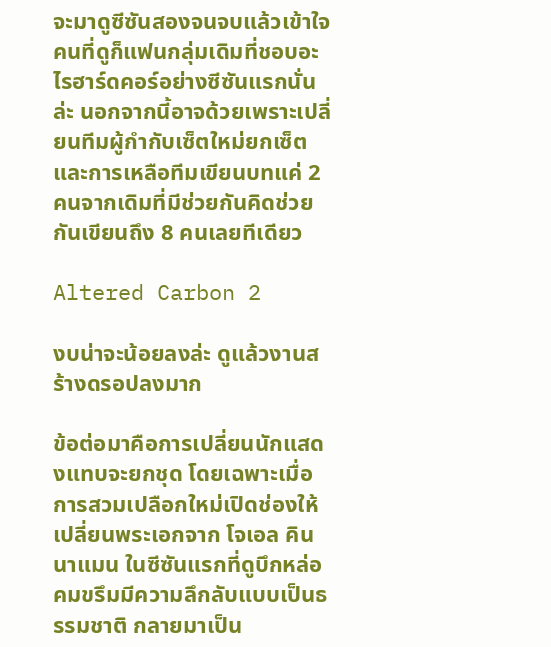จะมาดูซีซันสองจนจบแล้วเข้าใจ คนที่ดูก็แฟนกลุ่มเดิมที่ชอบอะไรฮาร์ดคอร์อย่างซีซันแรกนั่นล่ะ นอกจากนี้อาจด้วยเพราะเปลี่ยนทีมผู้กำกับเซ็ตใหม่ยกเซ็ต และการเหลือทีมเขียนบทแค่ 2 คนจากเดิมที่มีช่วยกันคิดช่วยกันเขียนถึง 8 คนเลยทีเดียว

Altered Carbon 2

งบน่าจะน้อยลงล่ะ ดูแล้วงานสร้างดรอปลงมาก

ข้อต่อมาคือการเปลี่ยนนักแสดงแทบจะยกชุด โดยเฉพาะเมื่อการสวมเปลือกใหม่เปิดช่องให้เปลี่ยนพระเอกจาก โจเอล คินนาแมน ในซีซันแรกที่ดูบึกหล่อคมขรึมมีความลึกลับแบบเป็นธรรมชาติ กลายมาเป็น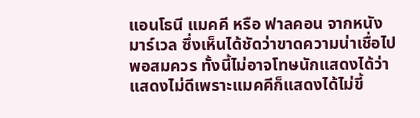แอนโธนี แมคคี หรือ ฟาลคอน จากหนังมาร์เวล ซึ่งเห็นได้ชัดว่าขาดความน่าเชื่อไปพอสมควร ทั้งนี้ไม่อาจโทษนักแสดงได้ว่าแสดงไม่ดีเพราะแมคคีก็แสดงได้ไม่ขี้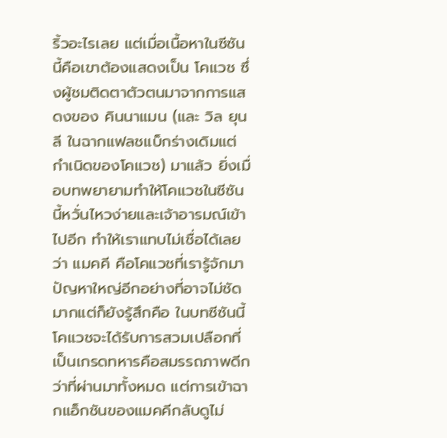ริ้วอะไรเลย แต่เมื่อเนื้อหาในซีซันนี้คือเขาต้องแสดงเป็น โคแวช ซึ่งผู้ชมติดตาตัวตนมาจากการแสดงของ คินนาแมน (และ วิล ยุนลี ในฉากแฟลชแบ็กร่างเดิมแต่กำเนิดของโคแวช) มาแล้ว ยิ่งเมื่อบทพยายามทำให้โคแวชในซีซันนี้หวั่นไหวง่ายและเจ้าอารมณ์เข้าไปอีก ทำให้เราแทบไม่เชื่อได้เลยว่า แมคคี คือโคแวชที่เรารู้จักมา ปัญหาใหญ่อีกอย่างที่อาจไม่ชัดมากแต่ก็ยังรู้สึกคือ ในบทซีซันนี้โคแวชจะได้รับการสวมเปลือกที่เป็นเกรดทหารคือสมรรถภาพดีกว่าที่ผ่านมาทั้งหมด แต่การเข้าฉากแอ็กชันของแมคคีกลับดูไม่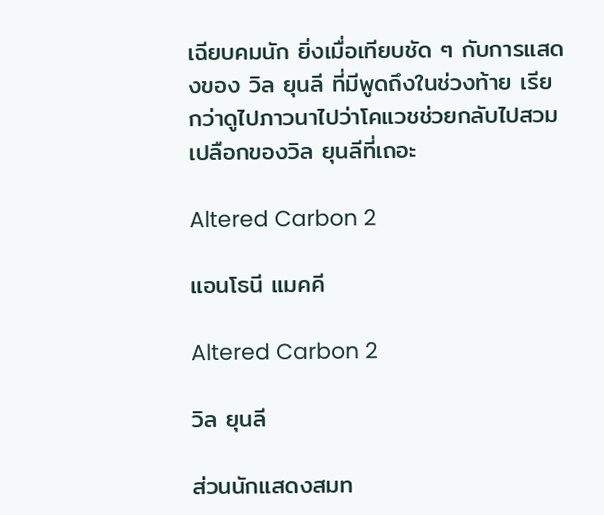เฉียบคมนัก ยิ่งเมื่อเทียบชัด ๆ กับการแสดงของ วิล ยุนลี ที่มีพูดถึงในช่วงท้าย เรียกว่าดูไปภาวนาไปว่าโคแวชช่วยกลับไปสวมเปลือกของวิล ยุนลีที่เถอะ

Altered Carbon 2

แอนโธนี แมคคี

Altered Carbon 2

วิล ยุนลี

ส่วนนักแสดงสมท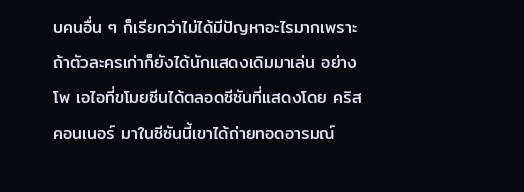บคนอื่น ๆ ก็เรียกว่าไม่ได้มีปัญหาอะไรมากเพราะถ้าตัวละครเก่าก็ยังได้นักแสดงเดิมมาเล่น อย่าง โพ เอไอที่ขโมยซีนได้ตลอดซีซันที่แสดงโดย คริส คอนเนอร์ มาในซีซันนี้เขาได้ถ่ายทอดอารมณ์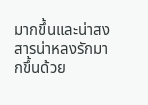มากขึ้นและน่าสงสารน่าหลงรักมากขึ้นด้วย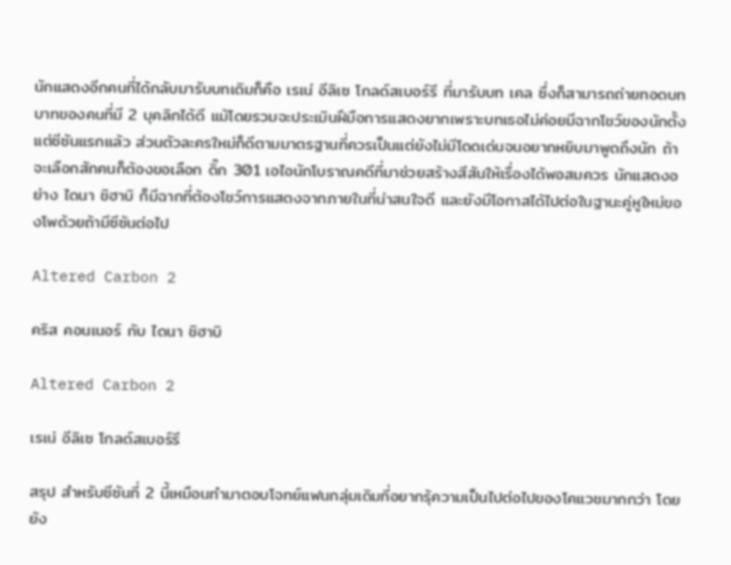นักแสดงอีกคนที่ได้กลับมารับบทเดิมก็คือ เรเน่ อีลิเซ โกลด์สเบอร์รี ที่มารับบท เคล ซึ่งก็สามารถถ่ายทอดบทบาทของคนที่มี 2 บุคลิกได้ดี แม้โดยรวมจะประเมินฝีมือการแสดงยากเพราะบทเธอไม่ค่อยมีฉากโชว์ของนักตั้งแต่ซีซันแรกแล้ว ส่วนตัวละครใหม่ก็ดีตามมาตรฐานที่ควรเป็นแต่ยังไม่มีโดดเด่นจนอยากหยิบมาพูดถึงนัก ถ้าจะเลือกสักคนก็ต้องขอเลือก ดิ๊ก 301 เอไอนักโบราณคดีที่มาช่วยสร้างสีสันให้เรื่องได้พอสมควร นักแสดงอย่าง ไดนา ชิฮาบิ ก็มีฉากที่ต้องโชว์การแสดงจากภายในที่น่าสนใจดี และยังมีโอกาสได้ไปต่อในฐานะคู่หูใหม่ของโพด้วยถ้ามีซีซันต่อไป

Altered Carbon 2

คริส คอนเนอร์ กับ ไดนา ชิฮาบิ

Altered Carbon 2

เรเน่ อีลิเซ โกลด์สเบอร์รี

สรุป สำหรับซีซันที่ 2 นี้เหมือนทำมาตอบโจทย์แฟนกลุ่มเดิมที่อยากรุ้ความเป็นไปต่อไปของโคแวชมากกว่า โดยยัง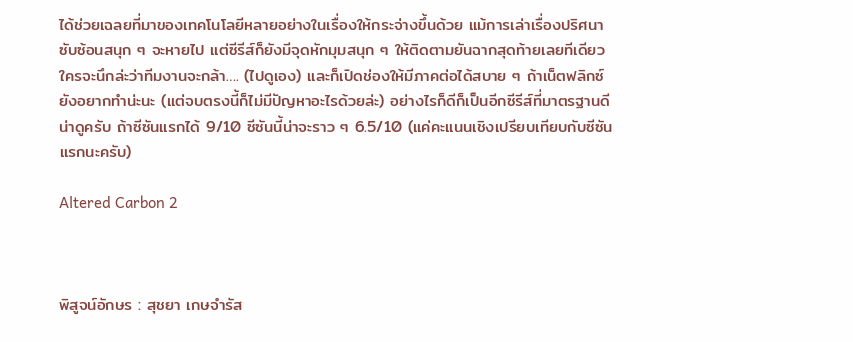ได้ช่วยเฉลยที่มาของเทคโนโลยีหลายอย่างในเรื่องให้กระจ่างขึ้นด้วย แม้การเล่าเรื่องปริศนาซับซ้อนสนุก ๆ จะหายไป แต่ซีรีส์ก็ยังมีจุดหักมุมสนุก ๆ ให้ติดตามยันฉากสุดท้ายเลยทีเดียว ใครจะนึกล่ะว่าทีมงานจะกล้า…. (ไปดูเอง) และก็เปิดช่องให้มีภาคต่อได้สบาย ๆ ถ้าเน็ตฟลิกซ์ยังอยากทำน่ะนะ (แต่จบตรงนี้ก็ไม่มีปัญหาอะไรด้วยล่ะ) อย่างไรก็ดีก็เป็นอีกซีรีส์ที่มาตรฐานดีน่าดูครับ ถ้าซีซันแรกได้ 9/10 ซีซันนี้น่าจะราว ๆ 6.5/10 (แค่คะแนนเชิงเปรียบเทียบกับซีซันแรกนะครับ)

Altered Carbon 2



พิสูจน์อักษร : สุชยา เกษจำรัส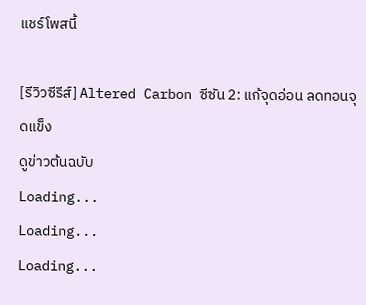แชร์โพสนี้

[รีวิวซีรีส์] Altered Carbon ซีซัน 2: แก้จุดอ่อน ลดทอนจุดแข็ง
ดูข่าวต้นฉบับ
Loading...
Loading...
Loading...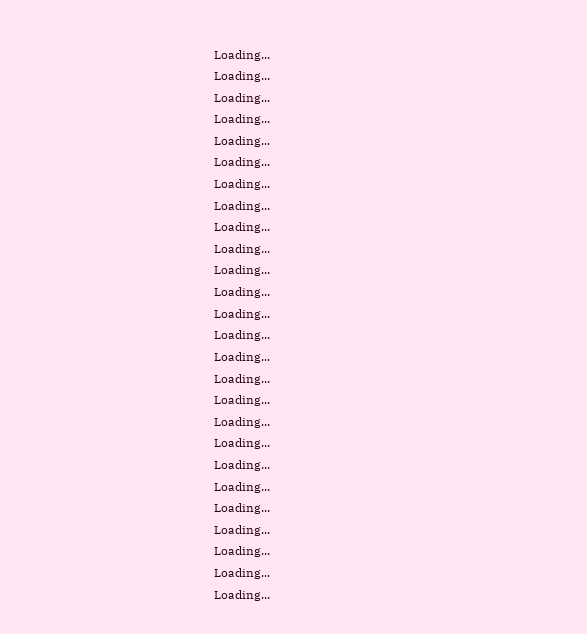Loading...
Loading...
Loading...
Loading...
Loading...
Loading...
Loading...
Loading...
Loading...
Loading...
Loading...
Loading...
Loading...
Loading...
Loading...
Loading...
Loading...
Loading...
Loading...
Loading...
Loading...
Loading...
Loading...
Loading...
Loading...
Loading...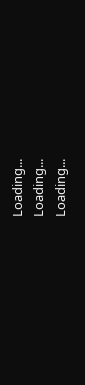Loading...
Loading...
Loading...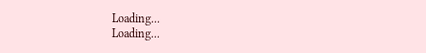Loading...
Loading...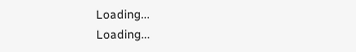Loading...
Loading...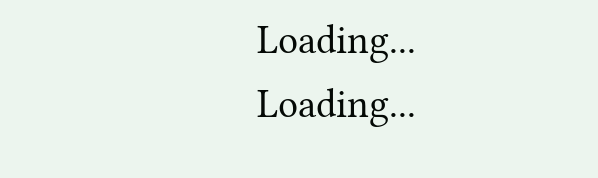Loading...
Loading...